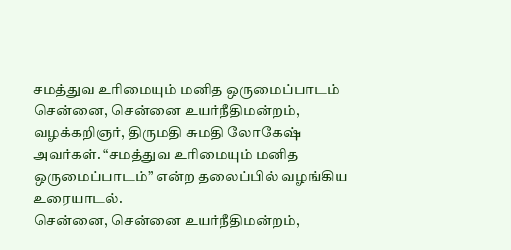சமத்துவ உரிமையும் மனித ஒருமைப்பாடம்
சென்னை, சென்னை உயர்நீதிமன்றம், வழக்கறிஞர், திருமதி சுமதி லோகேஷ் அவர்கள். “சமத்துவ உரிமையும் மனித ஒருமைப்பாடம்” என்ற தலைப்பில் வழங்கிய உரையாடல்.
சென்னை, சென்னை உயர்நீதிமன்றம்,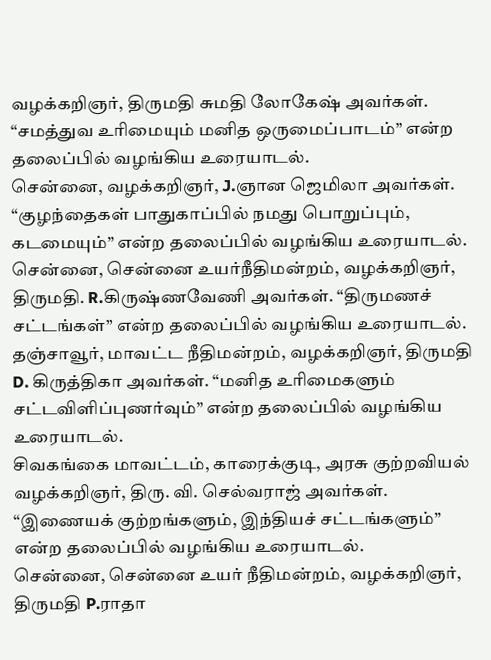வழக்கறிஞர், திருமதி சுமதி லோகேஷ் அவர்கள். “சமத்துவ உரிமையும் மனித ஒருமைப்பாடம்” என்ற தலைப்பில் வழங்கிய உரையாடல்.
சென்னை, வழக்கறிஞர், J.ஞான ஜெமிலா அவர்கள். “குழந்தைகள் பாதுகாப்பில் நமது பொறுப்பும், கடமையும்” என்ற தலைப்பில் வழங்கிய உரையாடல்.
சென்னை, சென்னை உயர்நீதிமன்றம், வழக்கறிஞர், திருமதி. R.கிருஷ்ணவேணி அவர்கள். “திருமணச் சட்டங்கள்” என்ற தலைப்பில் வழங்கிய உரையாடல்.
தஞ்சாவூர், மாவட்ட நீதிமன்றம், வழக்கறிஞர், திருமதி D. கிருத்திகா அவர்கள். “மனித உரிமைகளும் சட்டவிளிப்புணர்வும்” என்ற தலைப்பில் வழங்கிய உரையாடல்.
சிவகங்கை மாவட்டம், காரைக்குடி, அரசு குற்றவியல் வழக்கறிஞர், திரு. வி. செல்வராஜ் அவர்கள். “இணையக் குற்றங்களும், இந்தியச் சட்டங்களும்” என்ற தலைப்பில் வழங்கிய உரையாடல்.
சென்னை, சென்னை உயர் நீதிமன்றம், வழக்கறிஞர், திருமதி P.ராதா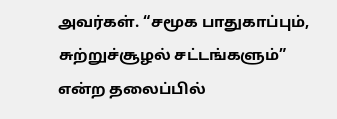அவர்கள். “சமூக பாதுகாப்பும், சுற்றுச்சூழல் சட்டங்களும்” என்ற தலைப்பில்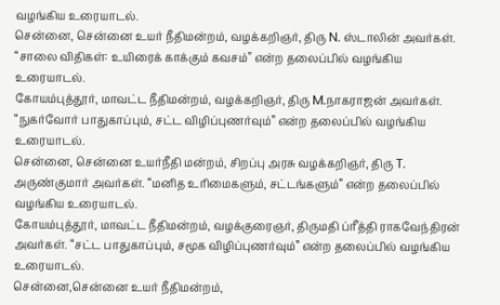வழங்கிய உரையாடல்.
சென்னை, சென்னை உயர் நீதிமன்றம், வழக்கறிஞர், திரு N. ஸ்டாலின் அவர்கள். “சாலை விதிகள்: உயிரைக் காக்கும் கவசம்” என்ற தலைப்பில் வழங்கிய உரையாடல்.
கோயம்புத்தூர், மாவட்ட நீதிமன்றம், வழக்கறிஞர், திரு M.நாகராஜன் அவர்கள். “நுகர்வோர் பாதுகாப்பும், சட்ட விழிப்புணர்வும்” என்ற தலைப்பில் வழங்கிய உரையாடல்.
சென்னை, சென்னை உயர்நீதி மன்றம், சிறப்பு அரசு வழக்கறிஞர், திரு T. அருண்குமார் அவர்கள். “மனித உரிமைகளும், சட்டங்களும்” என்ற தலைப்பில் வழங்கிய உரையாடல்.
கோயம்புத்தூர், மாவட்ட நீதிமன்றம், வழக்குரைஞர், திருமதி ப்ரீத்தி ராகவேந்திரன் அவர்கள். “சட்ட பாதுகாப்பும், சமூக விழிப்புணர்வும்” என்ற தலைப்பில் வழங்கிய உரையாடல்.
சென்னை,சென்னை உயர் நீதிமன்றம்,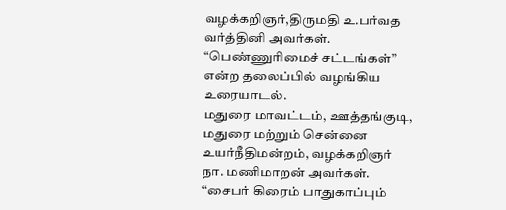வழக்கறிஞர்,திருமதி உ.பர்வத வர்த்தினி அவர்கள். “பெண்ணுரிமைச் சட்டங்கள்” என்ற தலைப்பில் வழங்கிய உரையாடல்.
மதுரை மாவட்டம், ஊத்தங்குடி, மதுரை மற்றும் சென்னை உயர்நீதிமன்றம், வழக்கறிஞர் நா. மணிமாறன் அவர்கள். “சைபர் கிரைம் பாதுகாப்பும்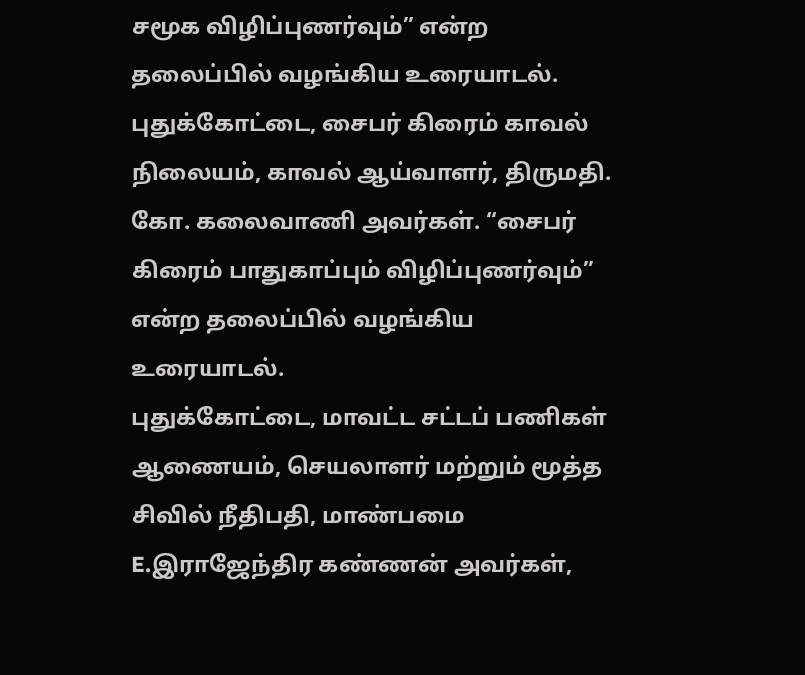சமூக விழிப்புணர்வும்” என்ற தலைப்பில் வழங்கிய உரையாடல்.
புதுக்கோட்டை, சைபர் கிரைம் காவல் நிலையம், காவல் ஆய்வாளர், திருமதி. கோ. கலைவாணி அவர்கள். “சைபர் கிரைம் பாதுகாப்பும் விழிப்புணர்வும்” என்ற தலைப்பில் வழங்கிய உரையாடல்.
புதுக்கோட்டை, மாவட்ட சட்டப் பணிகள் ஆணையம், செயலாளர் மற்றும் மூத்த சிவில் நீதிபதி, மாண்பமை E.இராஜேந்திர கண்ணன் அவர்கள்,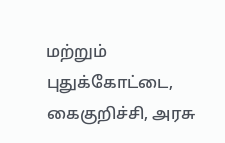மற்றும் புதுக்கோட்டை, கைகுறிச்சி, அரசு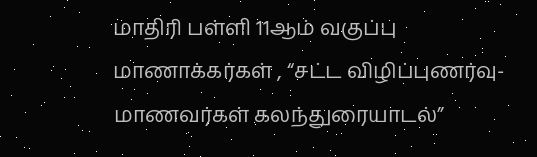மாதிரி பள்ளி 11ஆம் வகுப்பு மாணாக்கர்கள் , “சட்ட விழிப்புணர்வு- மாணவர்கள் கலந்துரையாடல்”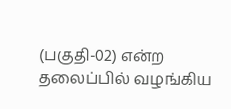(பகுதி-02) என்ற தலைப்பில் வழங்கிய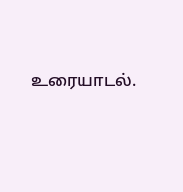உரையாடல்.